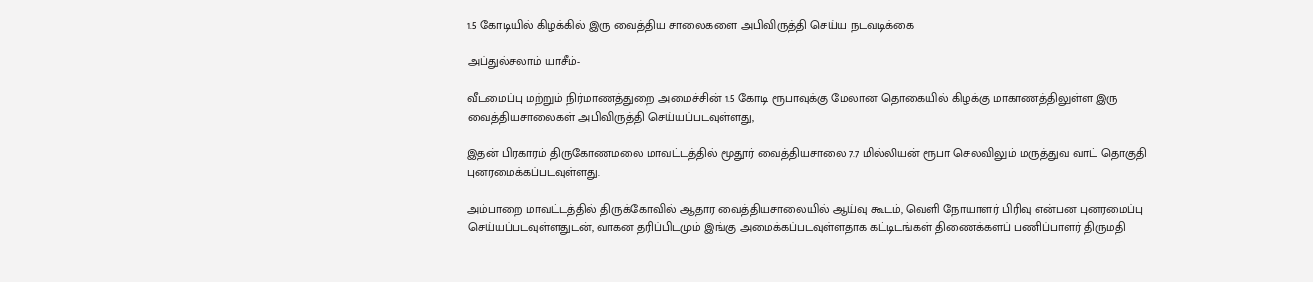1.5 கோடியில் கிழக்கில் இரு வைத்திய சாலைகளை அபிவிருத்தி செய்ய நடவடிக்கை

அப்துல்சலாம் யாசீம்-

வீடமைப்பு மற்றும் நிர்மாணத்துறை அமைச்சின் 1.5 கோடி ரூபாவுக்கு மேலான தொகையில் கிழக்கு மாகாணத்திலுள்ள இரு வைத்தியசாலைகள் அபிவிருத்தி செய்யப்படவுள்ளது,

இதன் பிரகாரம் திருகோணமலை மாவட்டத்தில் மூதூர் வைத்தியசாலை 7.7 மில்லியன் ரூபா செலவிலும் மருத்துவ வாட் தொகுதி புனரமைக்கப்படவுள்ளது.

அம்பாறை மாவட்டத்தில் திருக்கோவில் ஆதார வைத்தியசாலையில் ஆய்வு கூடம், வெளி நோயாளர் பிரிவு என்பன புனரமைப்பு செய்யப்படவுள்ளதுடன், வாகன தரிப்பிடமும் இங்கு அமைக்கப்படவுள்ளதாக கட்டிடங்கள் திணைக்களப் பணிப்பாளர் திருமதி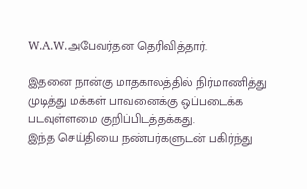W.A.W.அபேவர்தன தெரிவித்தார்.

இதனை நான்கு மாதகாலத்தில் நிர்மாணித்து முடித்து மக்கள் பாவனைக்கு ஒப்படைக்க படவுள்ளமை குறிப்பிடத்தக்கது.
இந்த செய்தியை நண்பர்களுடன் பகிர்ந்து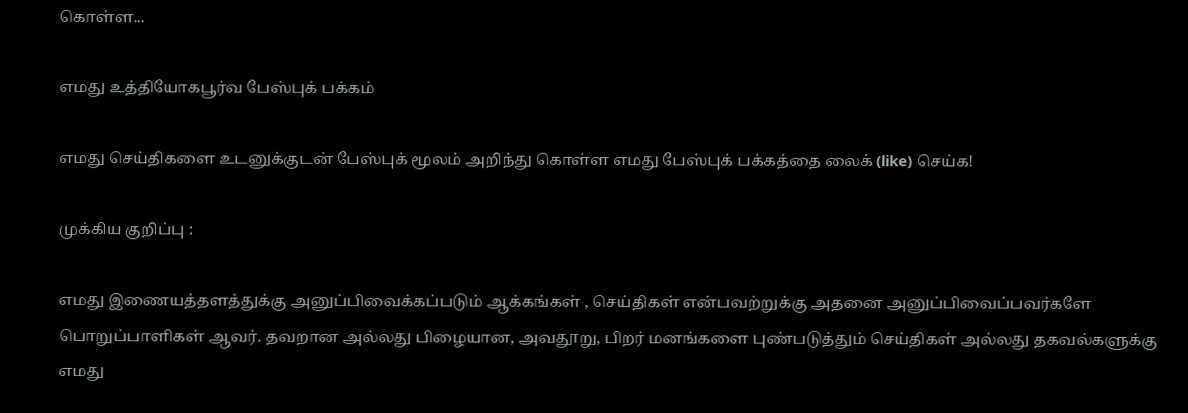கொள்ள...

எமது உத்தியோகபூர்வ பேஸ்புக் பக்கம்

எமது செய்திகளை உடனுக்குடன் பேஸ்புக் மூலம் அறிந்து கொள்ள எமது பேஸ்புக் பக்கத்தை லைக் (like) செய்க!

முக்கிய குறிப்பு :

எமது இணையத்தளத்துக்கு அனுப்பிவைக்கப்படும் ஆக்கங்கள் , செய்திகள் என்பவற்றுக்கு அதனை அனுப்பிவைப்பவர்களே பொறுப்பாளிகள் ஆவர். தவறான அல்லது பிழையான, அவதூறு, பிறர் மனங்களை புண்படுத்தும் செய்திகள் அல்லது தகவல்களுக்கு எமது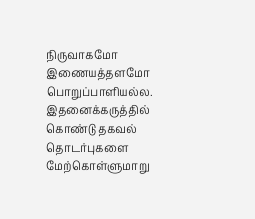நிருவாகமோ இணையத்தளமோ பொறுப்பாளியல்ல. இதனைக்கருத்தில் கொண்டு தகவல் தொடர்புகளை மேற்கொள்ளுமாறு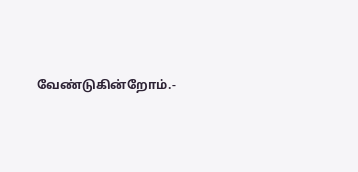வேண்டுகின்றோம்.-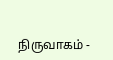நிருவாகம் -